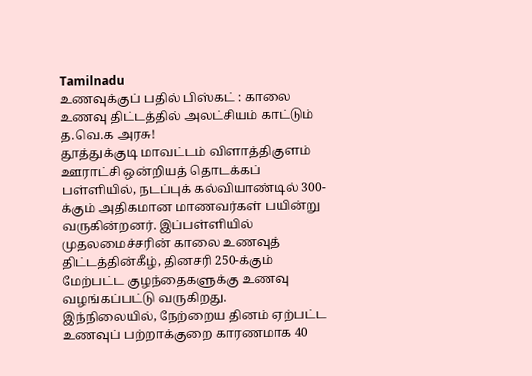Tamilnadu
உணவுக்குப் பதில் பிஸ்கட் : காலை உணவு திட்டத்தில் அலட்சியம் காட்டும் த.வெ.க அரசு!
தூத்துக்குடி மாவட்டம் விளாத்திகுளம் ஊராட்சி ஒன்றியத் தொடக்கப் பள்ளியில், நடப்புக் கல்வியாண்டில் 300-க்கும் அதிகமான மாணவர்கள் பயின்று வருகின்றனர். இப்பள்ளியில் முதலமைச்சரின் காலை உணவுத் திட்டத்தின்கீழ், தினசரி 250-க்கும் மேற்பட்ட குழந்தைகளுக்கு உணவு வழங்கப்பட்டு வருகிறது.
இந்நிலையில், நேற்றைய தினம் ஏற்பட்ட உணவுப் பற்றாக்குறை காரணமாக 40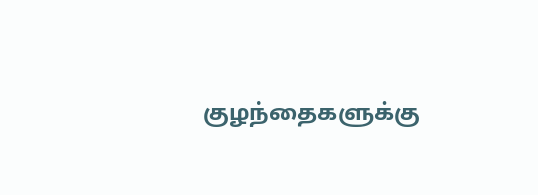குழந்தைகளுக்கு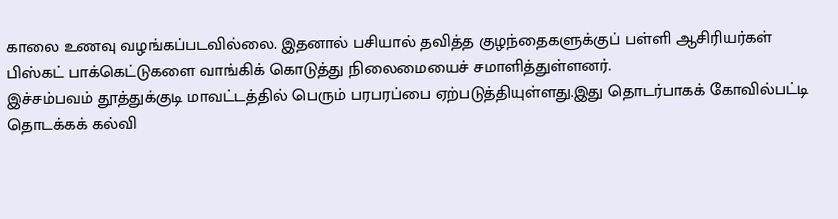காலை உணவு வழங்கப்படவில்லை. இதனால் பசியால் தவித்த குழந்தைகளுக்குப் பள்ளி ஆசிரியர்கள் பிஸ்கட் பாக்கெட்டுகளை வாங்கிக் கொடுத்து நிலைமையைச் சமாளித்துள்ளனர்.
இச்சம்பவம் தூத்துக்குடி மாவட்டத்தில் பெரும் பரபரப்பை ஏற்படுத்தியுள்ளது.இது தொடர்பாகக் கோவில்பட்டி தொடக்கக் கல்வி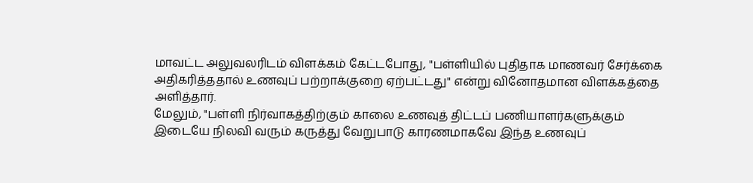மாவட்ட அலுவலரிடம் விளக்கம் கேட்டபோது, "பள்ளியில் புதிதாக மாணவர் சேர்க்கை அதிகரித்ததால் உணவுப் பற்றாக்குறை ஏற்பட்டது" என்று வினோதமான விளக்கத்தை அளித்தார்.
மேலும், "பள்ளி நிர்வாகத்திற்கும் காலை உணவுத் திட்டப் பணியாளர்களுக்கும் இடையே நிலவி வரும் கருத்து வேறுபாடு காரணமாகவே இந்த உணவுப்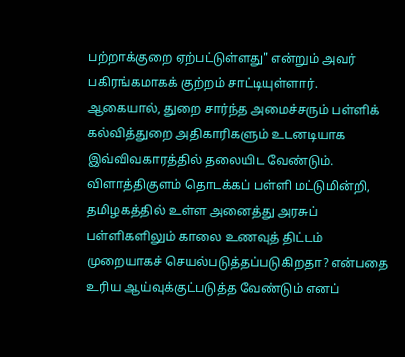பற்றாக்குறை ஏற்பட்டுள்ளது" என்றும் அவர் பகிரங்கமாகக் குற்றம் சாட்டியுள்ளார்.
ஆகையால், துறை சார்ந்த அமைச்சரும் பள்ளிக் கல்வித்துறை அதிகாரிகளும் உடனடியாக இவ்விவகாரத்தில் தலையிட வேண்டும். விளாத்திகுளம் தொடக்கப் பள்ளி மட்டுமின்றி, தமிழகத்தில் உள்ள அனைத்து அரசுப் பள்ளிகளிலும் காலை உணவுத் திட்டம் முறையாகச் செயல்படுத்தப்படுகிறதா? என்பதை உரிய ஆய்வுக்குட்படுத்த வேண்டும் எனப்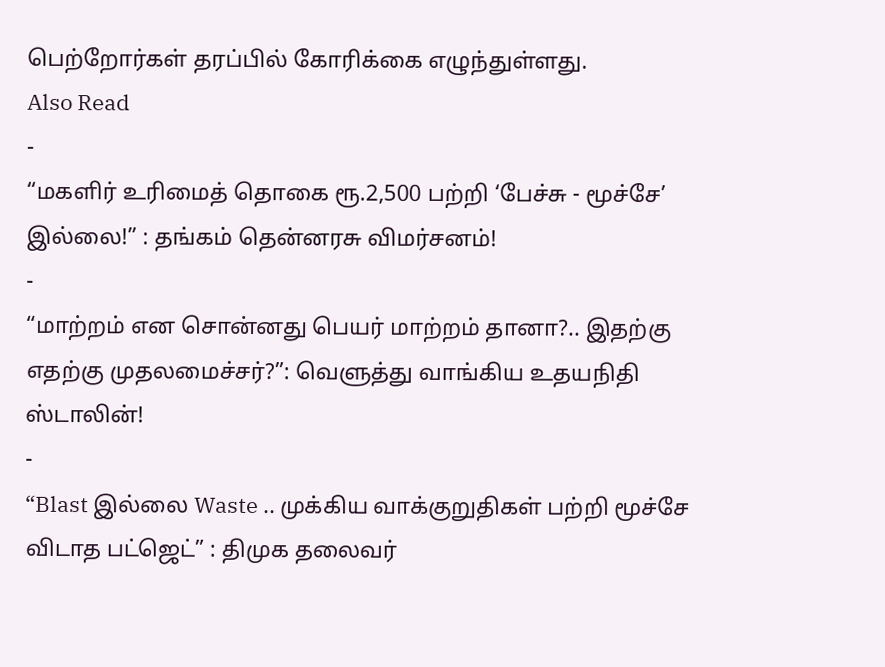பெற்றோர்கள் தரப்பில் கோரிக்கை எழுந்துள்ளது.
Also Read
-
“மகளிர் உரிமைத் தொகை ரூ.2,500 பற்றி ‘பேச்சு - மூச்சே’ இல்லை!” : தங்கம் தென்னரசு விமர்சனம்!
-
“மாற்றம் என சொன்னது பெயர் மாற்றம் தானா?.. இதற்கு எதற்கு முதலமைச்சர்?”: வெளுத்து வாங்கிய உதயநிதி ஸ்டாலின்!
-
“Blast இல்லை Waste .. முக்கிய வாக்குறுதிகள் பற்றி மூச்சே விடாத பட்ஜெட்” : திமுக தலைவர்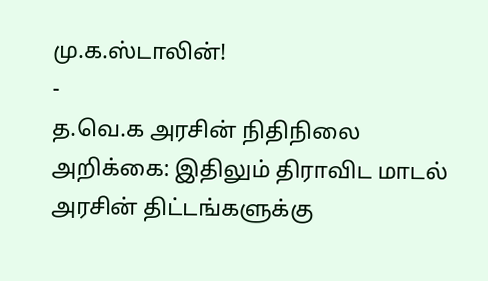மு.க.ஸ்டாலின்!
-
த.வெ.க அரசின் நிதிநிலை அறிக்கை: இதிலும் திராவிட மாடல் அரசின் திட்டங்களுக்கு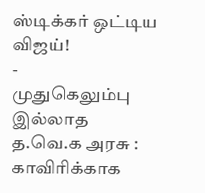ஸ்டிக்கர் ஒட்டிய விஜய்!
-
முதுகெலும்பு இல்லாத த.வெ.க அரசு : காவிரிக்காக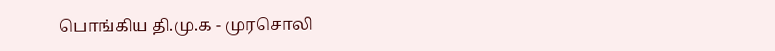பொங்கிய தி.மு.க - முரசொலி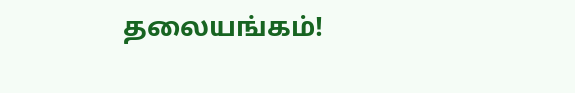தலையங்கம்!